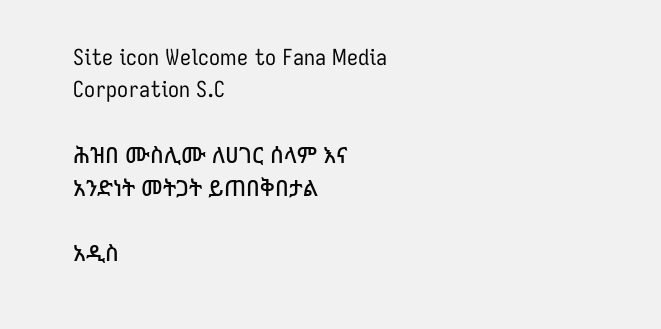Site icon Welcome to Fana Media Corporation S.C

ሕዝበ ሙስሊሙ ለሀገር ሰላም እና አንድነት መትጋት ይጠበቅበታል

አዲስ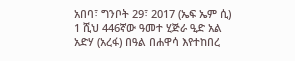አበባ፣ ግንቦት 29፣ 2017 (ኤፍ ኤም ሲ) 1 ሺህ 446ኛው ዓመተ ሂጅራ ዒድ አል አድሃ (አረፋ) በዓል በሐዋሳ እየተከበረ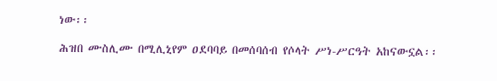ነው፡፡

ሕዝበ ሙስሊሙ በሚሊኒየም ዐደባባይ በመሰባሰብ የሶላት ሥነ-ሥርዓት አከናውኗል፡፡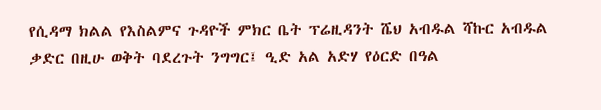የሲዳማ ክልል የእስልምና ጉዳዮች ምክር ቤት ፕሬዚዳንት ሼህ አብዱል ሻኩር አብዱል ቃድር በዚሁ ወቅት ባደረጉት ንግግር፤ ዒድ አል አድሃ የዕርድ በዓል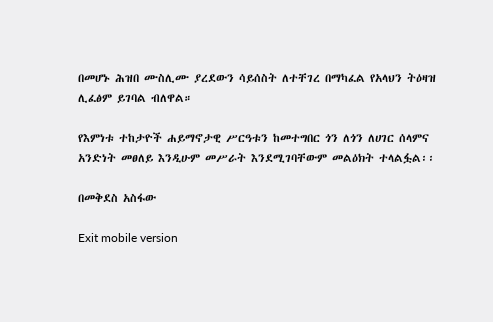በመሆኑ ሕዝበ ሙስሊሙ ያረደውን ሳይሰስት ለተቸገረ በማካፈል የአላህን ትዕዛዝ ሊፈፅም ይገባል ብለዋል።

የእምነቱ ተከታዮች ሐይማኖታዊ ሥርዓቱን ከመተግበር ጎን ለጎን ለሀገር ሰላምና አንድነት መፀለይ እንዲሁም መሥራት እንደሚገባቸውም መልዕክት ተላልፏል፡፡

በመቅደስ አስፋው

Exit mobile version